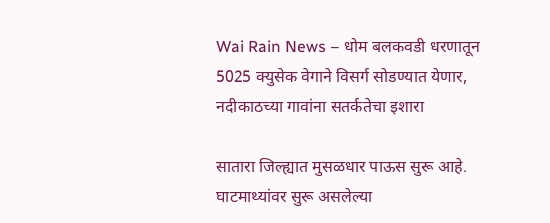Wai Rain News – धोम बलकवडी धरणातून 5025 क्युसेक वेगाने विसर्ग सोडण्यात येणार, नदीकाठच्या गावांना सतर्कतेचा इशारा

सातारा जिल्ह्यात मुसळधार पाऊस सुरू आहे. घाटमाथ्यांवर सुरू असलेल्या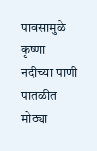पावसामुळे कृष्णा नदीच्या पाणी पातळीत मोठ्या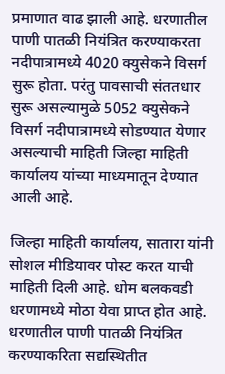प्रमाणात वाढ झाली आहे. धरणातील पाणी पातळी नियंत्रित करण्याकरता नदीपात्रामध्ये 4020 क्युसेकने विसर्ग सुरू होता. परंतु पावसाची संततधार सुरू असल्यामुळे 5052 क्युसेकने विसर्ग नदीपात्रामध्ये सोडण्यात येणार असल्याची माहिती जिल्हा माहिती कार्यालय यांच्या माध्यमातून देण्यात आली आहे.

जिल्हा माहिती कार्यालय, सातारा यांनी सोशल मीडियावर पोस्ट करत याची माहिती दिली आहे. धोम बलकवडी धरणामध्ये मोठा येवा प्राप्त होत आहे. धरणातील पाणी पातळी नियंत्रित करण्याकरिता सद्यस्थितीत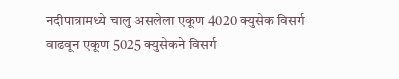नदीपात्रामध्ये चालु असलेला एकूण 4020 क्युसेक विसर्ग वाढवून एकूण 5025 क्युसेकने विसर्ग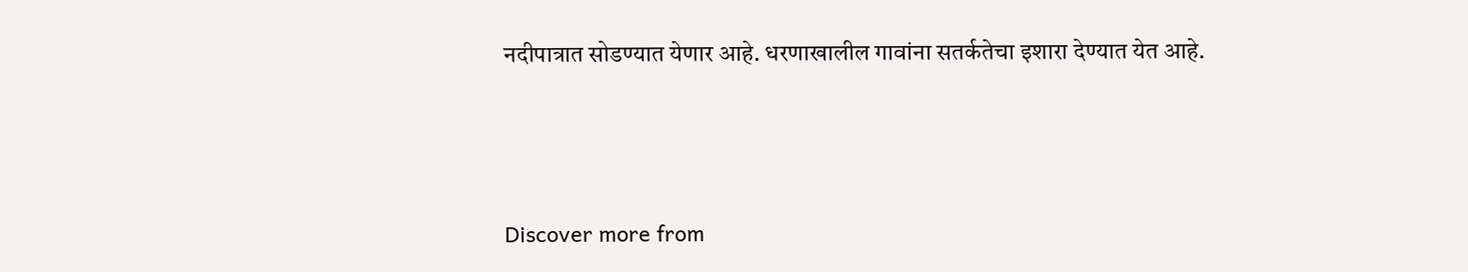नदीपात्रात सोडण्यात येणार आहे. धरणाखालील गावांना सतर्कतेचा इशारा देण्यात येत आहे.




Discover more from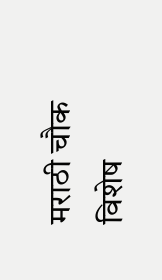मराठी चौक विशेष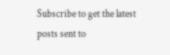Subscribe to get the latest posts sent to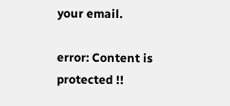your email.

error: Content is protected !!